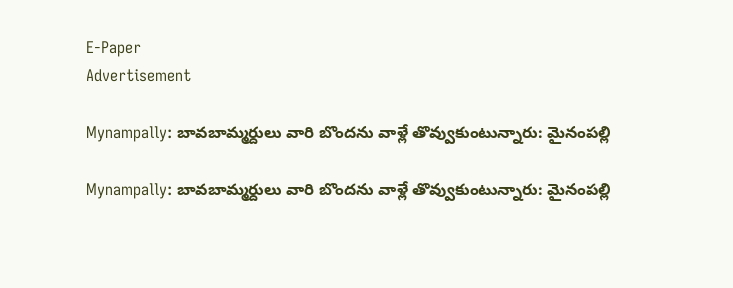E-Paper
Advertisement

Mynampally: బావబామ్మర్దులు వారి బొందను వాళ్లే తొవ్వుకుంటున్నారు: మైనంపల్లి

Mynampally: బావబామ్మర్దులు వారి బొందను వాళ్లే తొవ్వుకుంటున్నారు: మైనంపల్లి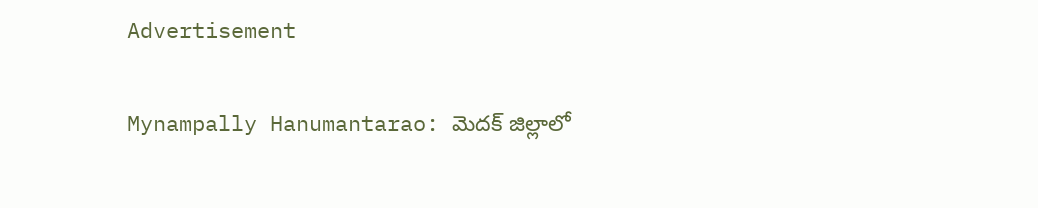Advertisement

Mynampally Hanumantarao: మెదక్ జిల్లాలో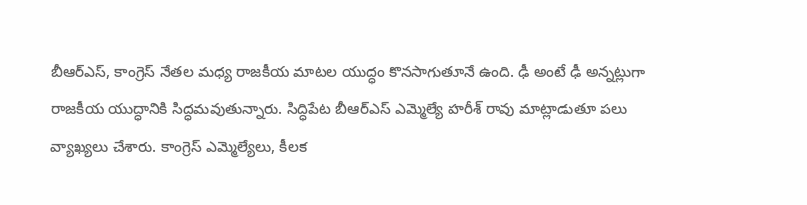బీఆర్ఎస్, కాంగ్రెస్ నేతల మధ్య రాజకీయ మాటల యుద్ధం కొనసాగుతూనే ఉంది. ఢీ అంటే ఢీ అన్నట్లుగా రాజకీయ యుద్ధానికి సిద్ధమవుతున్నారు. సిద్ధిపేట బీఆర్ఎస్ ఎమ్మెల్యే హరీశ్ రావు మాట్లాడుతూ పలు వ్యాఖ్యలు చేశారు. కాంగ్రెస్ ఎమ్మెల్యేలు, కీలక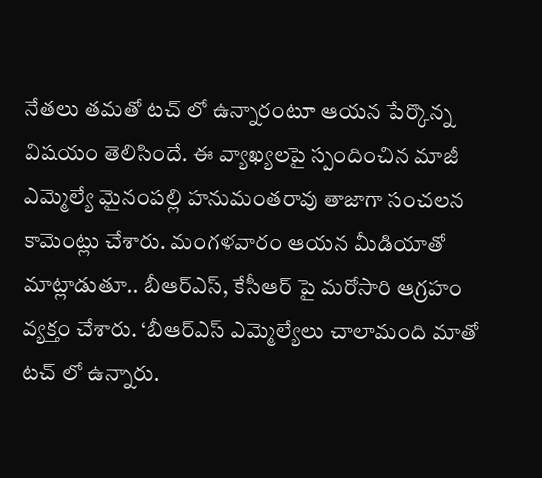నేతలు తమతో టచ్ లో ఉన్నారంటూ ఆయన పేర్కొన్న విషయం తెలిసిందే. ఈ వ్యాఖ్యలపై స్పందించిన మాజీ ఎమ్మెల్యే మైనంపల్లి హనుమంతరావు తాజాగా సంచలన కామెంట్లు చేశారు. మంగళవారం ఆయన మీడియాతో మాట్లాడుతూ.. బీఆర్ఎస్, కేసీఆర్ పై మరోసారి ఆగ్రహం వ్యక్తం చేశారు. ‘బీఆర్ఎస్ ఎమ్మెల్యేలు చాలామంది మాతో టచ్ లో ఉన్నారు.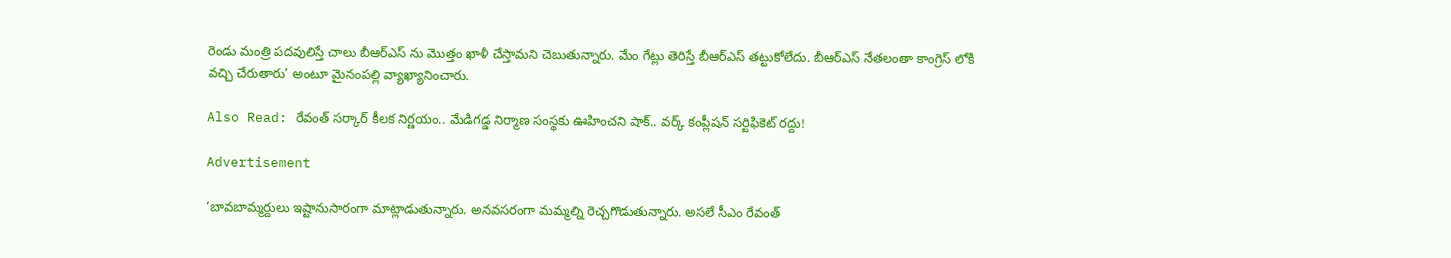రెండు మంత్రి పదవులిస్తే చాలు బీఆర్ఎస్ ను మొత్తం ఖాళీ చేస్తామని చెబుతున్నారు. మేం గేట్లు తెరిస్తే బీఆర్ఎస్ తట్టుకోలేదు. బీఆర్ఎస్ నేతలంతా కాంగ్రెస్ లోకి వచ్చి చేరుతారు’ అంటూ మైనంపల్లి వ్యాఖ్యానించారు.

Also Read: రేవంత్ సర్కార్ కీలక నిర్ణయం.. మేడిగడ్డ నిర్మాణ సంస్థకు ఊహించని షాక్.. వర్క్ కంప్లీషన్ సర్టిఫికెట్ రద్దు!

Advertisement

‘బావబామ్మర్దులు ఇష్టానుసారంగా మాట్లాడుతున్నారు. అనవసరంగా మమ్మల్ని రెచ్చగొడుతున్నారు. అసలే సీఎం రేవంత్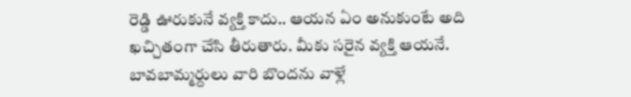రెడ్డి ఊరుకునే వ్యక్తి కాదు.. ఆయన ఏం అనుకుంటే అది ఖచ్చితంగా చేసి తీరుతారు. మీకు సరైన వ్యక్తి ఆయనే. బావబామ్మర్దులు వారి బొందను వాళ్లే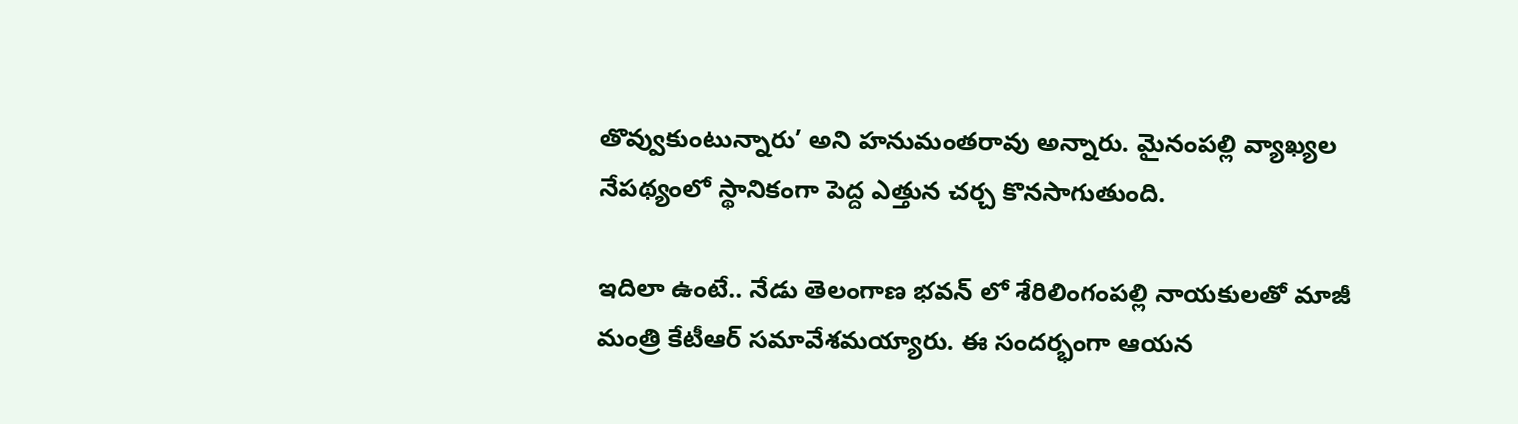తొవ్వుకుంటున్నారు’ అని హనుమంతరావు అన్నారు. మైనంపల్లి వ్యాఖ్యల నేపథ్యంలో స్థానికంగా పెద్ద ఎత్తున చర్చ కొనసాగుతుంది.

ఇదిలా ఉంటే.. నేడు తెలంగాణ భవన్ లో శేరిలింగంపల్లి నాయకులతో మాజీ మంత్రి కేటీఆర్ సమావేశమయ్యారు. ఈ సందర్భంగా ఆయన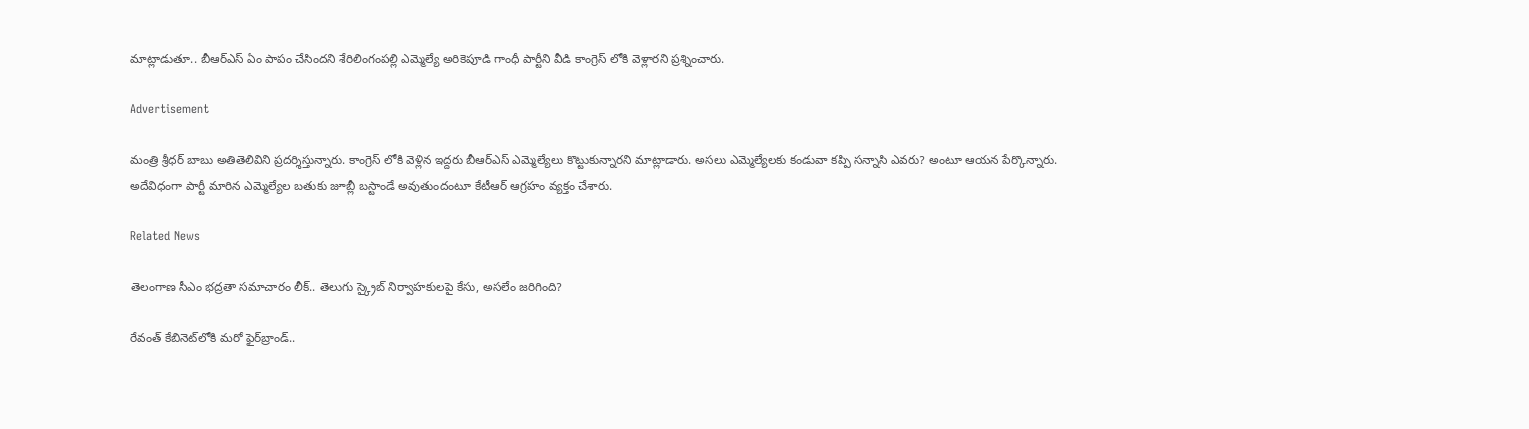మాట్లాడుతూ.. బీఆర్ఎస్ ఏం పాపం చేసిందని శేరిలింగంపల్లి ఎమ్మెల్యే అరికెపూడి గాంధీ పార్టీని వీడి కాంగ్రెస్ లోకి వెళ్లారని ప్రశ్నించారు.

Advertisement

మంత్రి శ్రీధర్ బాబు అతితెలివిని ప్రదర్శిస్తున్నారు. కాంగ్రెస్ లోకి వెళ్లిన ఇద్దరు బీఆర్ఎస్ ఎమ్మెల్యేలు కొట్టుకున్నారని మాట్లాడారు. అసలు ఎమ్మెల్యేలకు కండువా కప్పి సన్నాసి ఎవరు? అంటూ ఆయన పేర్కొన్నారు. అదేవిధంగా పార్టీ మారిన ఎమ్మెల్యేల బతుకు జూబ్లీ బస్టాండే అవుతుందంటూ కేటీఆర్ ఆగ్రహం వ్యక్తం చేశారు.

Related News

తెలంగాణ సీఎం భద్రతా సమాచారం లీక్.. తెలుగు స్క్రైబ్ నిర్వాహకులపై కేసు, అసలేం జరిగింది?

రేవంత్‌ కేబినెట్‌లోకి మరో ఫైర్‌బ్రాండ్..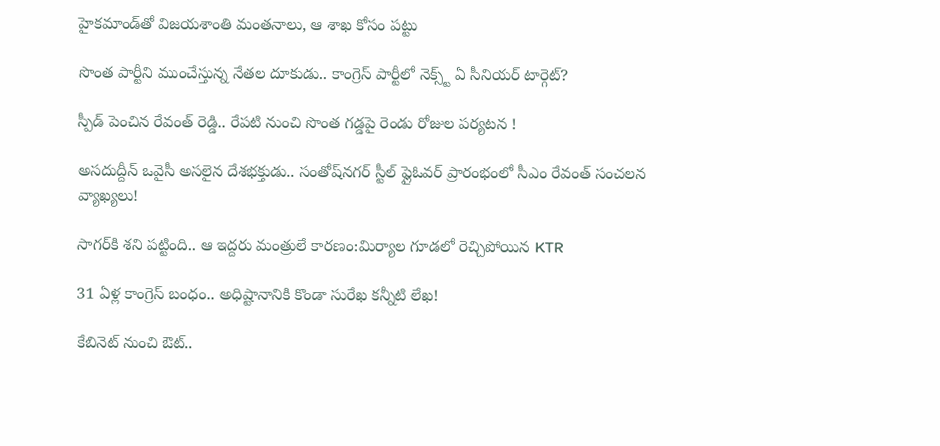హైకమాండ్‌తో విజయశాంతి మంతనాలు, ఆ శాఖ కోసం పట్టు

సొంత పార్టీని ముంచేస్తున్న నేతల దూకుడు.. కాంగ్రెస్‌ పార్టీలో నెక్స్ట్ ఏ సీనియర్ టార్గెట్?

స్పీడ్ పెంచిన రేవంత్ రెడ్డి.. రేపటి నుంచి సొంత గడ్డపై రెండు రోజుల పర్యటన !

అసదుద్దీన్ ఒవైసీ అసలైన దేశభక్తుడు.. సంతోష్‌నగర్ స్టీల్ ఫ్లైఓవర్ ప్రారంభంలో సీఎం రేవంత్ సంచలన వ్యాఖ్యలు!

సాగర్‌కి శని పట్టింది.. ఆ ఇద్దరు మంత్రులే కారణం:మిర్యాల గూడలో రెచ్చిపోయిన KTR

31 ఏళ్ల కాంగ్రెస్ బంధం.. అధిష్టానానికి కొండా సురేఖ కన్నీటి లేఖ!

కేబినెట్ నుంచి ఔట్..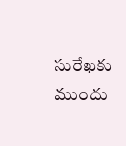సురేఖకు ముందు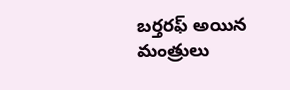బర్తరఫ్ అయిన మంత్రులు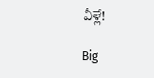వీళ్లే!

Big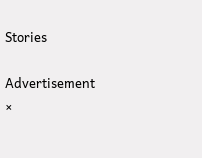Stories

Advertisement
×